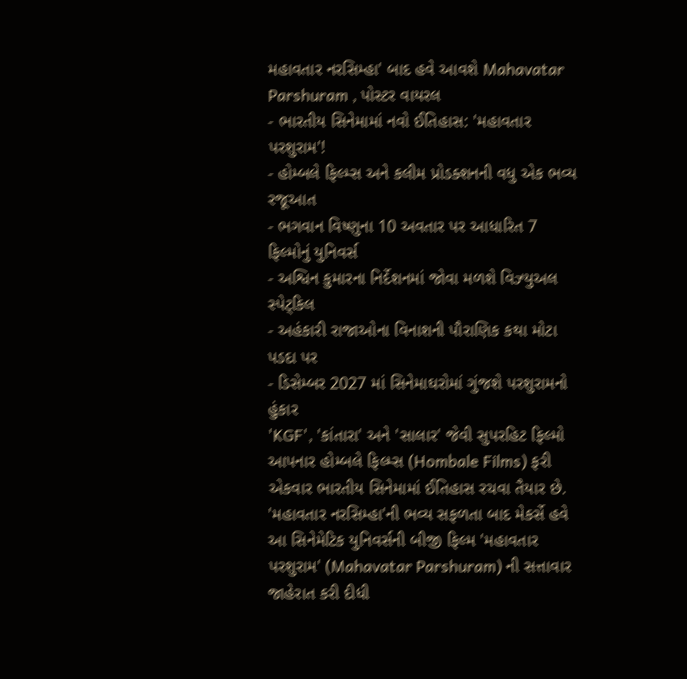મહાવતાર નરસિમ્હા' બાદ હવે આવશે Mahavatar Parshuram , પોસ્ટર વાયરલ
- ભારતીય સિનેમામાં નવો ઈતિહાસ: 'મહાવતાર પરશુરામ'!
- હોમ્બલે ફિલ્મ્સ અને કલીમ પ્રોડક્શનની વધુ એક ભવ્ય રજૂઆત
- ભગવાન વિષ્ણુના 10 અવતાર પર આધારિત 7 ફિલ્મોનું યુનિવર્સ
- અશ્વિન કુમારના નિર્દેશનમાં જોવા મળશે વિઝ્યુઅલ સ્પેટ્કિલ
- અહંકારી રાજાઓના વિનાશની પૌરાણિક કથા મોટા પડદા પર
- ડિસેમ્બર 2027 માં સિનેમાઘરોમાં ગુંજશે પરશુરામનો હુંકાર
'KGF', 'કાંતારા' અને 'સાલાર' જેવી સુપરહિટ ફિલ્મો આપનાર હોમ્બલે ફિલ્મ્સ (Hombale Films) ફરી એકવાર ભારતીય સિનેમામાં ઈતિહાસ રચવા તૈયાર છે. 'મહાવતાર નરસિમ્હા'ની ભવ્ય સફળતા બાદ મેકર્સે હવે આ સિનેમેટિક યુનિવર્સની બીજી ફિલ્મ 'મહાવતાર પરશુરામ' (Mahavatar Parshuram) ની સત્તાવાર જાહેરાત કરી દીધી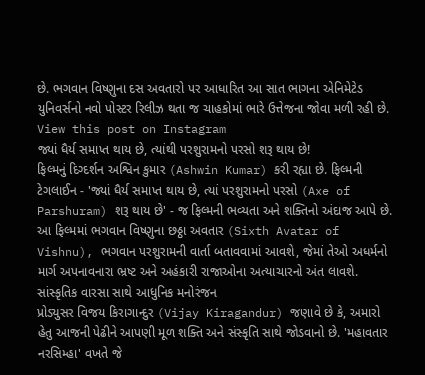છે. ભગવાન વિષ્ણુના દસ અવતારો પર આધારિત આ સાત ભાગના એનિમેટેડ યુનિવર્સનો નવો પોસ્ટર રિલીઝ થતા જ ચાહકોમાં ભારે ઉત્તેજના જોવા મળી રહી છે.
View this post on Instagram
જ્યાં ધૈર્ય સમાપ્ત થાય છે, ત્યાંથી પરશુરામનો પરસો શરૂ થાય છે!
ફિલ્મનું દિગ્દર્શન અશ્વિન કુમાર (Ashwin Kumar) કરી રહ્યા છે. ફિલ્મની ટેગલાઈન - 'જ્યાં ધૈર્ય સમાપ્ત થાય છે, ત્યાં પરશુરામનો પરસો (Axe of Parshuram) શરૂ થાય છે' - જ ફિલ્મની ભવ્યતા અને શક્તિનો અંદાજ આપે છે. આ ફિલ્મમાં ભગવાન વિષ્ણુના છઠ્ઠા અવતાર (Sixth Avatar of Vishnu), ભગવાન પરશુરામની વાર્તા બતાવવામાં આવશે, જેમાં તેઓ અધર્મનો માર્ગ અપનાવનારા ભ્રષ્ટ અને અહંકારી રાજાઓના અત્યાચારનો અંત લાવશે.
સાંસ્કૃતિક વારસા સાથે આધુનિક મનોરંજન
પ્રોડ્યુસર વિજય કિરાગાન્દુર (Vijay Kiragandur) જણાવે છે કે, અમારો હેતુ આજની પેઢીને આપણી મૂળ શક્તિ અને સંસ્કૃતિ સાથે જોડવાનો છે. 'મહાવતાર નરસિમ્હા' વખતે જે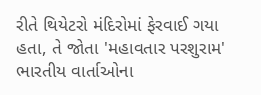રીતે થિયેટરો મંદિરોમાં ફેરવાઈ ગયા હતા, તે જોતા 'મહાવતાર પરશુરામ' ભારતીય વાર્તાઓના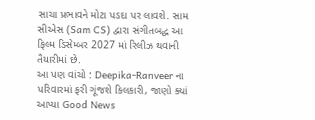સાચા પ્રભાવને મોટા પડદા પર લાવશે. સામ સીએસ (Sam CS) દ્વારા સંગીતબદ્ધ આ ફિલ્મ ડિસેમ્બર 2027 માં રિલીઝ થવાની તૈયારીમાં છે.
આ પણ વાંચો : Deepika-Ranveer ના પરિવારમાં ફરી ગૂંજશે કિલકારી, જાણો ક્યાં આપ્યા Good News